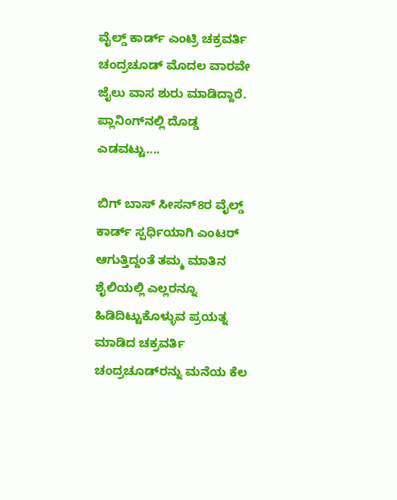ವೈಲ್ಡ್‌ ಕಾರ್ಡ್‌ ಎಂಟ್ರಿ ಚಕ್ರವರ್ತಿ ಚಂದ್ರಚೂಡ್‌ ಮೊದಲ ವಾರವೇ ಜೈಲು ವಾಸ ಶುರು ಮಾಡಿದ್ದಾರೆ. ಪ್ಲಾನಿಂಗ್‌ನಲ್ಲಿ ದೊಡ್ಡ ಎಡವಟ್ಟು....

ಬಿಗ್ ಬಾಸ್‌ ಸೀಸನ್‌8ರ ವೈಲ್ಡ್ ಕಾರ್ಡ್‌ ಸ್ಪರ್ಧಿಯಾಗಿ ಎಂಟರ್ ಆಗುತ್ತಿದ್ದಂತೆ ತಮ್ಮ ಮಾತಿನ ಶೈಲಿಯಲ್ಲಿ ಎಲ್ಲರನ್ನೂ ಹಿಡಿದಿಟ್ಟುಕೊಳ್ಳುವ ಪ್ರಯತ್ನ ಮಾಡಿದ ಚಕ್ರವರ್ತಿ ಚಂದ್ರಚೂಡ್‌ರನ್ನು ಮನೆಯ ಕೆಲ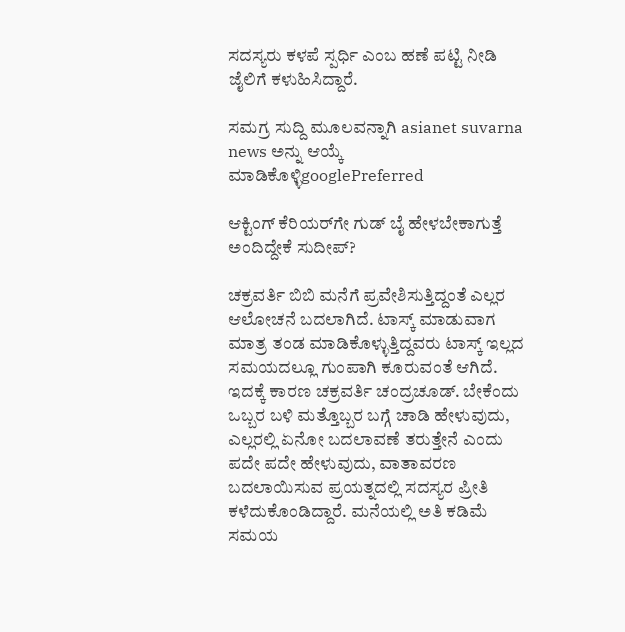ಸದಸ್ಯರು ಕಳಪೆ ಸ್ಪರ್ಧಿ ಎಂಬ ಹಣೆ ಪಟ್ಟಿ ನೀಡಿ ಜೈಲಿಗೆ ಕಳುಹಿಸಿದ್ದಾರೆ.

ಸಮಗ್ರ ಸುದ್ದಿ ಮೂಲವನ್ನಾಗಿ asianet suvarna news ಅನ್ನು ಆಯ್ಕೆ ಮಾಡಿಕೊಳ್ಳಿgooglePreferred

ಆಕ್ಟಿಂಗ್ ಕೆರಿಯರ್‌ಗೇ ಗುಡ್ ಬೈ ಹೇಳಬೇಕಾಗುತ್ತೆ ಅಂದಿದ್ದೇಕೆ ಸುದೀಪ್?

ಚಕ್ರವರ್ತಿ ಬಿಬಿ ಮನೆಗೆ ಪ್ರವೇಶಿಸುತ್ತಿದ್ದಂತೆ ಎಲ್ಲರ ಆಲೋಚನೆ ಬದಲಾಗಿದೆ. ಟಾಸ್ಕ್‌ ಮಾಡುವಾಗ ಮಾತ್ರ ತಂಡ ಮಾಡಿಕೊಳ್ಳುತ್ತಿದ್ದವರು ಟಾಸ್ಕ್‌ ಇಲ್ಲದ ಸಮಯದಲ್ಲೂ ಗುಂಪಾಗಿ ಕೂರುವಂತೆ ಆಗಿದೆ. ಇದಕ್ಕೆ ಕಾರಣ ಚಕ್ರವರ್ತಿ ಚಂದ್ರಚೂಡ್‌. ಬೇಕೆಂದು ಒಬ್ಬರ ಬಳಿ ಮತ್ತೊಬ್ಬರ ಬಗ್ಗೆ ಚಾಡಿ ಹೇಳುವುದು, ಎಲ್ಲರಲ್ಲಿ ಏನೋ ಬದಲಾವಣೆ ತರುತ್ತೇನೆ ಎಂದು ಪದೇ ಪದೇ ಹೇಳುವುದು, ವಾತಾವರಣ ಬದಲಾಯಿಸುವ ಪ್ರಯತ್ನದಲ್ಲಿ ಸದಸ್ಯರ ಪ್ರೀತಿ ಕಳೆದುಕೊಂಡಿದ್ದಾರೆ. ಮನೆಯಲ್ಲಿ ಅತಿ ಕಡಿಮೆ ಸಮಯ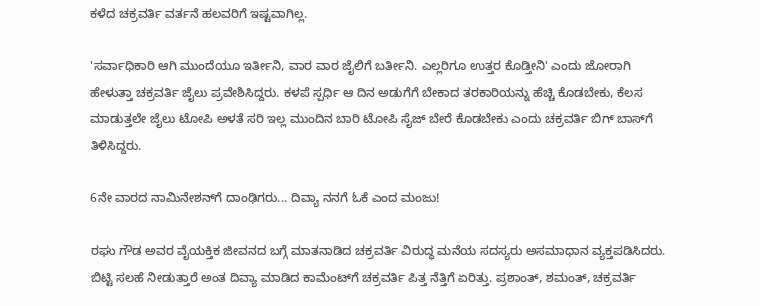ಕಳೆದ ಚಕ್ರವರ್ತಿ ವರ್ತನೆ ಹಲವರಿಗೆ ಇಷ್ಟವಾಗಿಲ್ಲ.

'ಸರ್ವಾಧಿಕಾರಿ ಆಗಿ ಮುಂದೆಯೂ ಇರ್ತೀನಿ, ವಾರ ವಾರ ಜೈಲಿಗೆ ಬರ್ತೀನಿ. ಎಲ್ಲರಿಗೂ ಉತ್ತರ ಕೊಡ್ತೀನಿ' ಎಂದು ಜೋರಾಗಿ ಹೇಳುತ್ತಾ ಚಕ್ರವರ್ತಿ ಜೈಲು ಪ್ರವೇಶಿಸಿದ್ದರು. ಕಳಪೆ ಸ್ಪರ್ಧಿ ಆ ದಿನ ಅಡುಗೆಗೆ ಬೇಕಾದ ತರಕಾರಿಯನ್ನು ಹೆಚ್ಚಿ ಕೊಡಬೇಕು, ಕೆಲಸ ಮಾಡುತ್ತಲೇ ಜೈಲು ಟೋಪಿ ಅಳತೆ ಸರಿ ಇಲ್ಲ ಮುಂದಿನ ಬಾರಿ ಟೋಪಿ ಸೈಜ್ ಬೇರೆ ಕೊಡಬೇಕು ಎಂದು ಚಕ್ರವರ್ತಿ ಬಿಗ್ ಬಾಸ್‌ಗೆ ತಿಳಿಸಿದ್ದರು.

6ನೇ ವಾರದ ನಾಮಿನೇಶನ್‌ಗೆ ದಾಂಢಿಗರು... ದಿವ್ಯಾ ನನಗೆ ಓಕೆ ಎಂದ ಮಂಜು!

ರಘು ಗೌಡ ಅವರ ವೈಯಕ್ತಿಕ ಜೀವನದ ಬಗ್ಗೆ ಮಾತನಾಡಿದ ಚಕ್ರವರ್ತಿ ವಿರುದ್ಧ ಮನೆಯ ಸದಸ್ಯರು ಅಸಮಾಧಾನ ವ್ಯಕ್ತಪಡಿಸಿದರು. ಬಿಟ್ಟಿ ಸಲಹೆ ನೀಡುತ್ತಾರೆ ಅಂತ ದಿವ್ಯಾ ಮಾಡಿದ ಕಾಮೆಂಟ್‌ಗೆ ಚಕ್ರವರ್ತಿ ಪಿತ್ತ ನೆತ್ತಿಗೆ ಏರಿತ್ತು. ಪ್ರಶಾಂತ್, ಶಮಂತ್, ಚಕ್ರವರ್ತಿ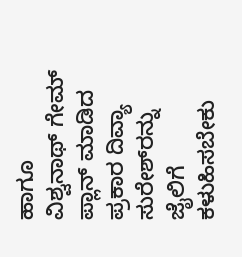ಹಾಗೂ ವಿಶ್ವನಾಥ್ ಗೇಮ್ ಪ್ಲಾನ್ ಮಾಡಿದ ಪ್ರಕಾರ ದಿವ್ಯಾ ಸುರೇಶ್‌ರನ್ನು ಜೈಲಿಗೆ ಕಳುಹಿಸಬೇಕು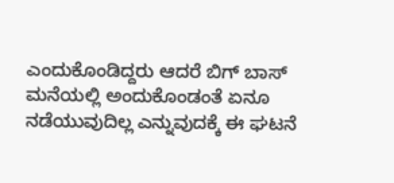ಎಂದುಕೊಂಡಿದ್ದರು ಆದರೆ ಬಿಗ್ ಬಾಸ್ ಮನೆಯಲ್ಲಿ ಅಂದುಕೊಂಡಂತೆ ಏನೂ ನಡೆಯುವುದಿಲ್ಲ ಎನ್ನುವುದಕ್ಕೆ ಈ ಘಟನೆ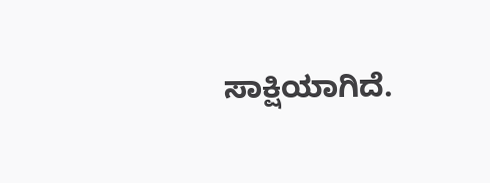ಸಾಕ್ಷಿಯಾಗಿದೆ.